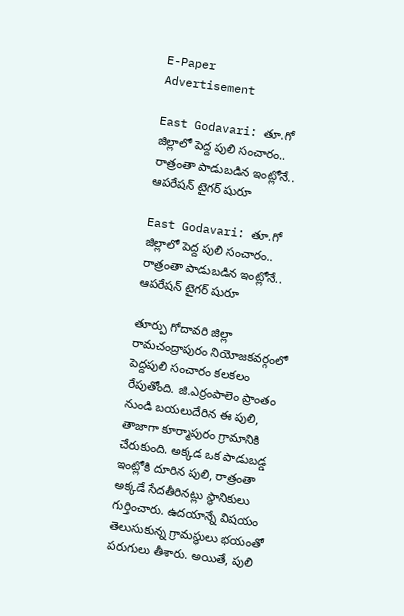E-Paper
Advertisement

East Godavari: తూ.గో జిల్లాలో పెద్ద పులి సంచారం.. రాత్రంతా పాడుబడిన ఇంట్లోనే.. ఆపరేషన్ టైగర్ షురూ

East Godavari: తూ.గో జిల్లాలో పెద్ద పులి సంచారం.. రాత్రంతా పాడుబడిన ఇంట్లోనే.. ఆపరేషన్ టైగర్ షురూ

తూర్పు గోదావరి జిల్లా రామచంద్రాపురం నియోజకవర్గంలో పెద్దపులి సంచారం కలకలం రేపుతోంది. జి.ఎర్రంపాలెం ప్రాంతం నుండి బయలుదేరిన ఈ పులి, తాజాగా కూర్మాపురం గ్రామానికి చేరుకుంది. అక్కడ ఒక పాడుబడ్డ ఇంట్లోకి దూరిన పులి, రాత్రంతా అక్కడే సేదతీరినట్లు స్థానికులు గుర్తించారు. ఉదయాన్నే విషయం తెలుసుకున్న గ్రామస్థులు భయంతో పరుగులు తీశారు. అయితే, పులి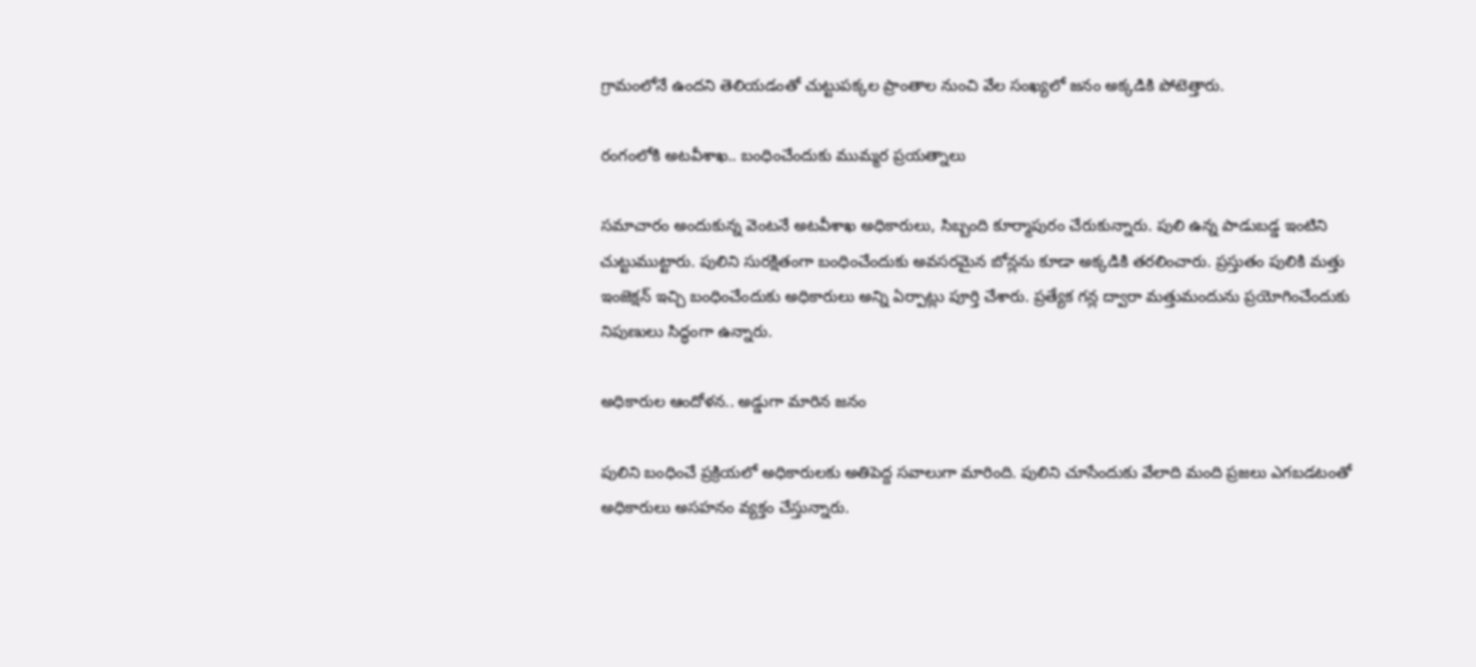గ్రామంలోనే ఉందని తెలియడంతో చుట్టుపక్కల ప్రాంతాల నుంచి వేల సంఖ్యలో జనం అక్కడికి పోటెత్తారు.

రంగంలోకి అటవీశాఖ.. బంధించేందుకు ముమ్మర ప్రయత్నాలు

సమాచారం అందుకున్న వెంటనే అటవీశాఖ అధికారులు, సిబ్బంది కూర్మాపురం చేరుకున్నారు. పులి ఉన్న పాడుబడ్డ ఇంటిని చుట్టుముట్టారు. పులిని సురక్షితంగా బంధించేందుకు అవసరమైన బోన్లను కూడా అక్కడికి తరలించారు. ప్రస్తుతం పులికి మత్తు ఇంజెక్షన్ ఇచ్చి బంధించేందుకు అధికారులు అన్ని ఏర్పాట్లు పూర్తి చేశారు. ప్రత్యేక గన్ల ద్వారా మత్తుమందును ప్రయోగించేందుకు నిపుణులు సిద్ధంగా ఉన్నారు.

అధికారుల ఆందోళన.. అడ్డుగా మారిన జనం

పులిని బంధించే ప్రక్రియలో అధికారులకు అతిపెద్ద సవాలుగా మారింది. పులిని చూసేందుకు వేలాది మంది ప్రజలు ఎగబడటంతో అధికారులు అసహనం వ్యక్తం చేస్తున్నారు.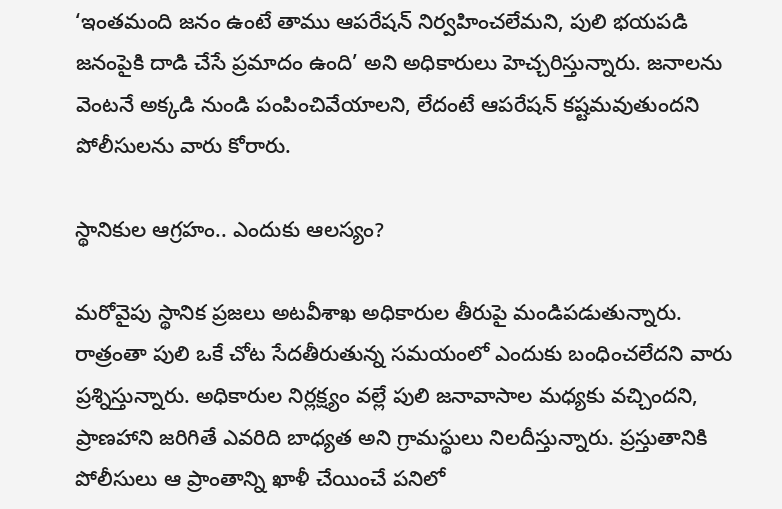‘ఇంతమంది జనం ఉంటే తాము ఆపరేషన్ నిర్వహించలేమని, పులి భయపడి జనంపైకి దాడి చేసే ప్రమాదం ఉంది’ అని అధికారులు హెచ్చరిస్తున్నారు. జనాలను వెంటనే అక్కడి నుండి పంపించివేయాలని, లేదంటే ఆపరేషన్ కష్టమవుతుందని పోలీసులను వారు కోరారు.

స్థానికుల ఆగ్రహం.. ఎందుకు ఆలస్యం?

మరోవైపు స్థానిక ప్రజలు అటవీశాఖ అధికారుల తీరుపై మండిపడుతున్నారు. రాత్రంతా పులి ఒకే చోట సేదతీరుతున్న సమయంలో ఎందుకు బంధించలేదని వారు ప్రశ్నిస్తున్నారు. అధికారుల నిర్లక్ష్యం వల్లే పులి జనావాసాల మధ్యకు వచ్చిందని, ప్రాణహాని జరిగితే ఎవరిది బాధ్యత అని గ్రామస్థులు నిలదీస్తున్నారు. ప్రస్తుతానికి పోలీసులు ఆ ప్రాంతాన్ని ఖాళీ చేయించే పనిలో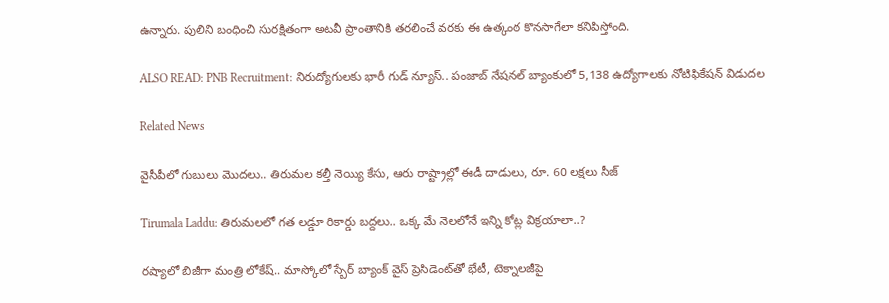ఉన్నారు. పులిని బంధించి సురక్షితంగా అటవీ ప్రాంతానికి తరలించే వరకు ఈ ఉత్కంఠ కొనసాగేలా కనిపిస్తోంది.

ALSO READ: PNB Recruitment: నిరుద్యోగులకు భారీ గుడ్ న్యూస్.. పంజాబ్ నేషనల్ బ్యాంకులో 5,138 ఉద్యోగాలకు నోటిఫికేషన్ విడుదల

Related News

వైసీపీలో గుబులు మొదలు.. తిరుమల కల్తీ నెయ్యి కేసు, ఆరు రాష్ట్రాల్లో ఈడీ దాడులు, రూ. 60 లక్షలు సీజ్

Tirumala Laddu: తిరుమలలో గత లడ్డూ రికార్డు బద్దలు.. ఒక్క మే నెలలోనే ఇన్ని కోట్ల విక్రయాలా..?

రష్యాలో బిజీగా మంత్రి లోకేష్.. మాస్కోలో స్బేర్‌ బ్యాంక్ వైస్ ప్రెసిడెంట్‌తో భేటీ, టెక్నాలజీపై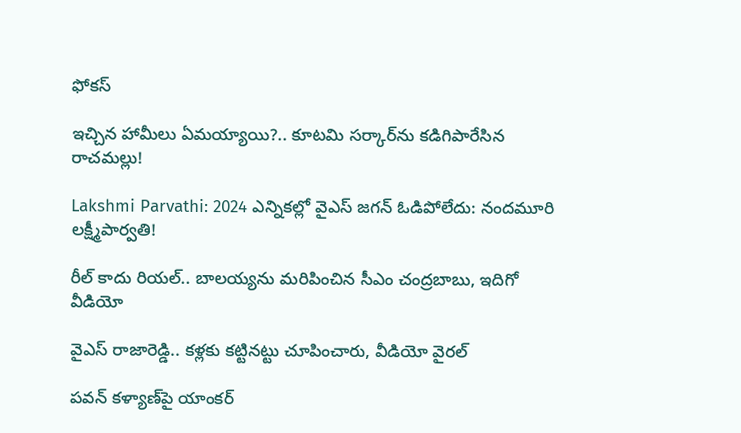ఫోకస్

ఇచ్చిన హామీలు ఏమయ్యాయి?.. కూటమి సర్కార్‌ను కడిగిపారేసిన రాచమల్లు!

Lakshmi Parvathi: 2024 ఎన్నికల్లో వైఎస్ జగన్ ఓడిపోలేదు: నందమూరి లక్ష్మీపార్వతి!

రీల్ కాదు రియల్.. బాలయ్యను మరిపించిన సీఎం చంద్రబాబు, ఇదిగో వీడియో

వైఎస్ రాజారెడ్డి.. కళ్లకు కట్టినట్టు చూపించారు, వీడియో వైరల్

పవన్ కళ్యాణ్‌పై యాంకర్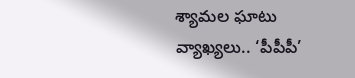శ్యామల ఘాటు వ్యాఖ్యలు.. ‘పీపీపీ’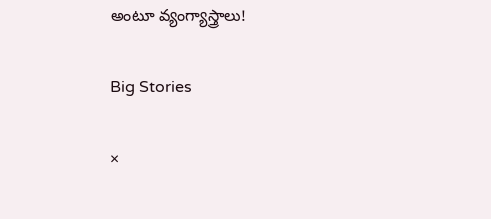అంటూ వ్యంగ్యాస్త్రాలు!

Big Stories

×